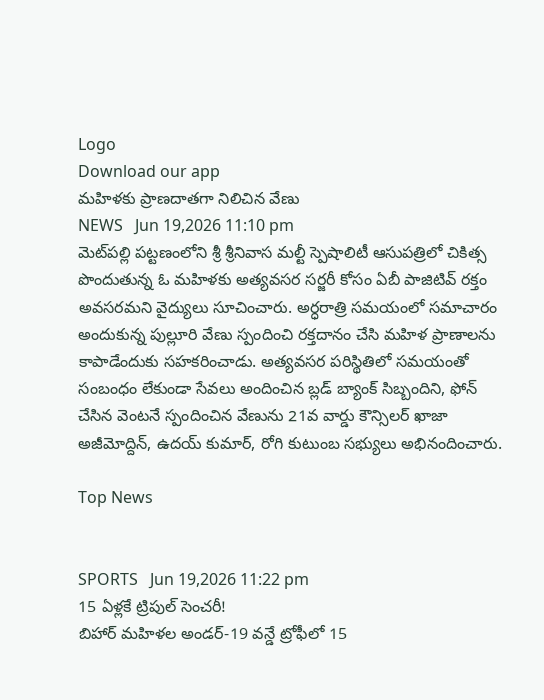Logo
Download our app
మహిళకు ప్రాణదాతగా నిలిచిన వేణు
NEWS   Jun 19,2026 11:10 pm
మెట్‌పల్లి పట్టణంలోని శ్రీ శ్రీనివాస మల్టీ స్పెషాలిటీ ఆసుపత్రిలో చికిత్స పొందుతున్న ఓ మహిళకు అత్యవసర స‌ర్జ‌రీ కోసం ఏబీ పాజిటివ్ రక్తం అవసరమని వైద్యులు సూచించారు. అర్ధరాత్రి సమయంలో సమాచారం అందుకున్న పుల్లూరి వేణు స్పందించి రక్తదానం చేసి మహిళ ప్రాణాలను కాపాడేందుకు సహకరించాడు. అత్యవసర పరిస్థితిలో సమయంతో సంబంధం లేకుండా సేవలు అందించిన బ్లడ్ బ్యాంక్ సిబ్బందిని, ఫోన్ చేసిన వెంటనే స్పందించిన వేణును 21వ వార్డు కౌన్సిలర్ ఖాజా అజీమోద్దిన్, ఉదయ్ కుమార్, రోగి కుటుంబ సభ్యులు అభినందించారు.

Top News


SPORTS   Jun 19,2026 11:22 pm
15 ఏళ్లకే ట్రిపుల్ సెంచరీ!
బిహార్ మహిళల అండర్-19 వన్డే ట్రోఫీలో 15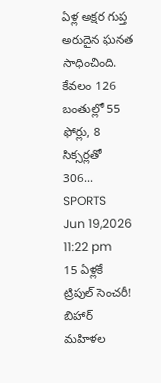ఏళ్ల అక్షర గుప్త అరుదైన ఘనత సాధించింది. కేవలం 126 బంతుల్లో 55 ఫోర్లు, 8 సిక్సర్లతో 306...
SPORTS   Jun 19,2026 11:22 pm
15 ఏళ్లకే ట్రిపుల్ సెంచరీ!
బిహార్ మహిళల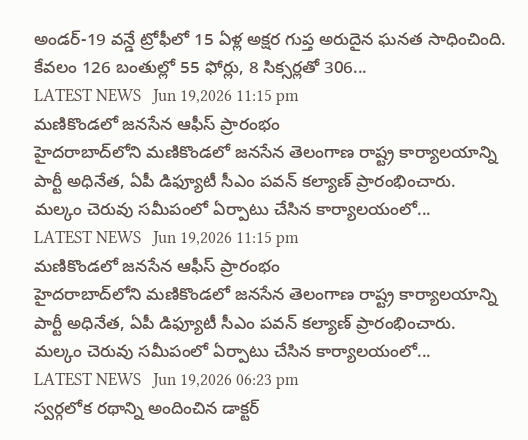అండర్-19 వన్డే ట్రోఫీలో 15 ఏళ్ల అక్షర గుప్త అరుదైన ఘనత సాధించింది. కేవలం 126 బంతుల్లో 55 ఫోర్లు, 8 సిక్సర్లతో 306...
LATEST NEWS   Jun 19,2026 11:15 pm
మణికొండలో జనసేన ఆఫీస్ ప్రారంభం
హైదరాబాద్‌లోని మణికొండలో జనసేన తెలంగాణ రాష్ట్ర కార్యాలయాన్ని పార్టీ అధినేత, ఏపీ డిఫ్యూటీ సీఎం పవన్ కల్యాణ్ ప్రారంభించారు. మల్కం చెరువు సమీపంలో ఏర్పాటు చేసిన కార్యాలయంలో...
LATEST NEWS   Jun 19,2026 11:15 pm
మణికొండలో జనసేన ఆఫీస్ ప్రారంభం
హైదరాబాద్‌లోని మణికొండలో జనసేన తెలంగాణ రాష్ట్ర కార్యాలయాన్ని పార్టీ అధినేత, ఏపీ డిఫ్యూటీ సీఎం పవన్ కల్యాణ్ ప్రారంభించారు. మల్కం చెరువు సమీపంలో ఏర్పాటు చేసిన కార్యాలయంలో...
LATEST NEWS   Jun 19,2026 06:23 pm
స్వర్గలోక రథాన్ని అందించిన డాక్టర్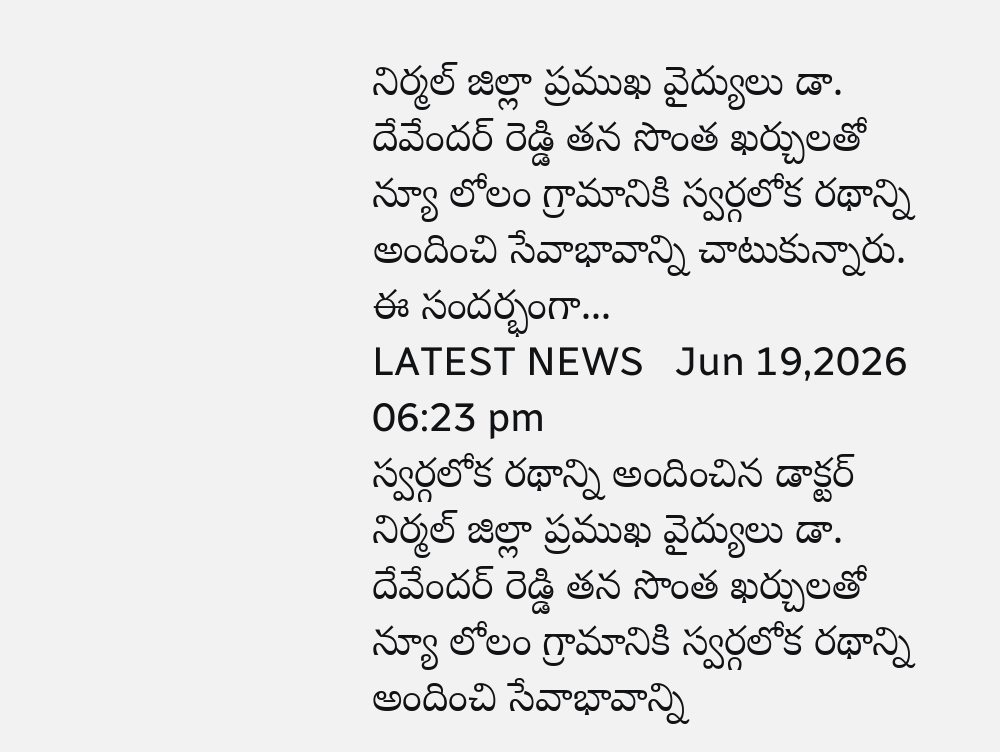నిర్మల్ జిల్లా ప్రముఖ వైద్యులు డా. దేవేందర్ రెడ్డి తన సొంత ఖర్చులతో న్యూ లోలం గ్రామానికి స్వర్గలోక రథాన్ని అందించి సేవాభావాన్ని చాటుకున్నారు. ఈ సంద‌ర్భంగా...
LATEST NEWS   Jun 19,2026 06:23 pm
స్వర్గలోక రథాన్ని అందించిన డాక్టర్
నిర్మల్ జిల్లా ప్రముఖ వైద్యులు డా. దేవేందర్ రెడ్డి తన సొంత ఖర్చులతో న్యూ లోలం గ్రామానికి స్వర్గలోక రథాన్ని అందించి సేవాభావాన్ని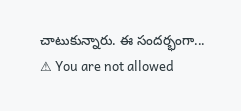చాటుకున్నారు. ఈ సంద‌ర్భంగా...
⚠ You are not allowed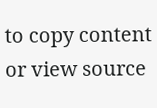to copy content or view source